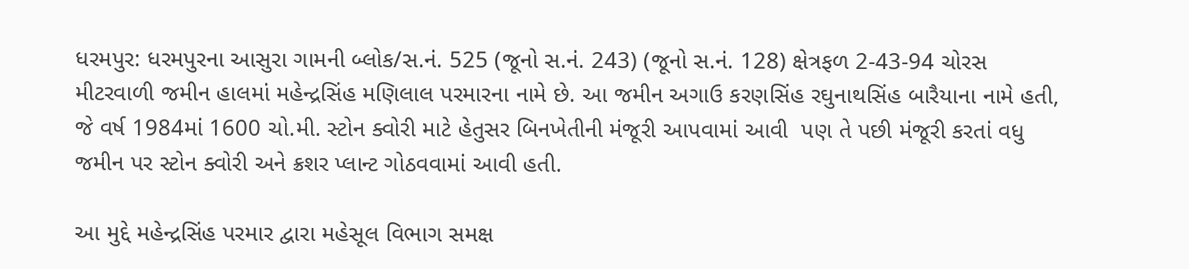ધરમપુર: ધરમપુરના આસુરા ગામની બ્લોક/સ.નં. 525 (જૂનો સ.નં. 243) (જૂનો સ.નં. 128) ક્ષેત્રફળ 2-43-94 ચોરસ મીટરવાળી જમીન હાલમાં મહેન્દ્રસિંહ મણિલાલ પરમારના નામે છે. આ જમીન અગાઉ કરણસિંહ રઘુનાથસિંહ બારૈયાના નામે હતી, જે વર્ષ 1984માં 1600 ચો.મી. સ્ટોન ક્વોરી માટે હેતુસર બિનખેતીની મંજૂરી આપવામાં આવી  પણ તે પછી મંજૂરી કરતાં વધુ જમીન પર સ્ટોન ક્વોરી અને ક્રશર પ્લાન્ટ ગોઠવવામાં આવી હતી.

આ મુદ્દે મહેન્દ્રસિંહ પરમાર દ્વારા મહેસૂલ વિભાગ સમક્ષ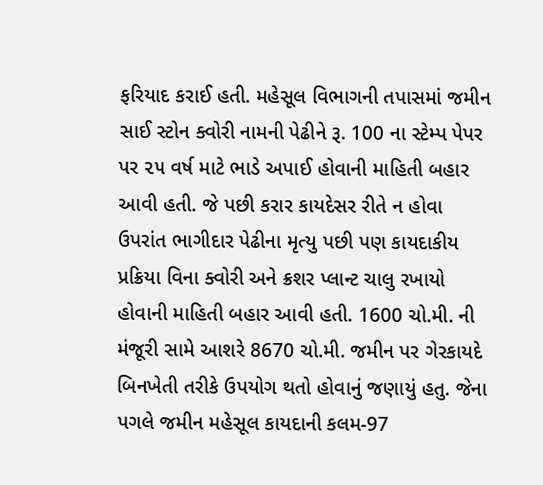ફરિયાદ કરાઈ હતી. મહેસૂલ વિભાગની તપાસમાં જમીન સાઈ સ્ટોન ક્વોરી નામની પેઢીને રૂ. 100 ના સ્ટેમ્પ પેપર પર ૨૫ વર્ષ માટે ભાડે અપાઈ હોવાની માહિતી બહાર આવી હતી. જે પછી કરાર કાયદેસર રીતે ન હોવા ઉપરાંત ભાગીદાર પેઢીના મૃત્યુ પછી પણ કાયદાકીય પ્રક્રિયા વિના ક્વોરી અને ક્રશર પ્લાન્ટ ચાલુ રખાયો હોવાની માહિતી બહાર આવી હતી. 1600 ચો.મી. ની મંજૂરી સામે આશરે 8670 ચો.મી. જમીન પર ગેરકાયદે બિનખેતી તરીકે ઉપયોગ થતો હોવાનું જણાયું હતુ. જેના પગલે જમીન મહેસૂલ કાયદાની કલમ-97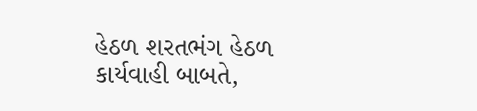હેઠળ શરતભંગ હેઠળ કાર્યવાહી બાબતે,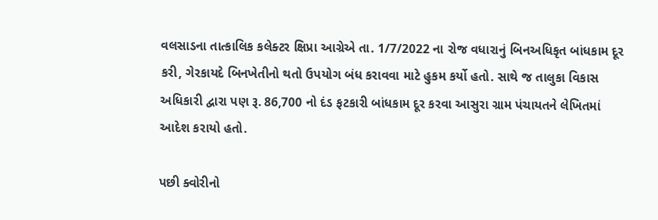વલસાડના તાત્કાલિક કલેક્ટર ક્ષિપ્રા આગ્રેએ તા. 1/7/2022 ના રોજ વધારાનું બિનઅધિકૃત બાંધકામ દૂર કરી, ગેરકાયદે બિનખેતીનો થતો ઉપયોગ બંધ કરાવવા માટે હુકમ કર્યો હતો. સાથે જ તાલુકા વિકાસ અધિકારી દ્વારા પણ રૂ. 86,700 નો દંડ ફટકારી બાંધકામ દૂર કરવા આસુરા ગ્રામ પંચાયતને લેખિતમાં આદેશ કરાયો હતો.

પછી ક્વોરીનો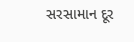સરસામાન દૂર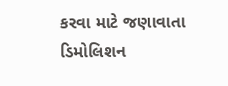કરવા માટે જણાવાતા ડિમોલિશન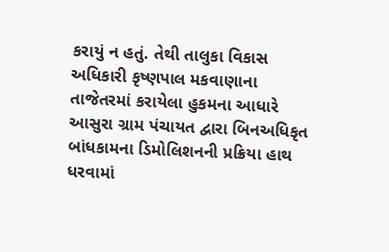કરાયું ન હતું. તેથી તાલુકા વિકાસ અધિકારી કૃષ્ણપાલ મકવાણાના તાજેતરમાં કરાયેલા હુકમના આધારે આસુરા ગ્રામ પંચાયત દ્વારા બિનઅધિકૃત બાંધકામના ડિમોલિશનની પ્રક્રિયા હાથ ધરવામાં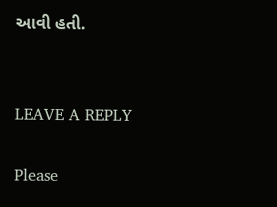આવી હતી.


LEAVE A REPLY

Please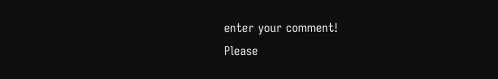enter your comment!
Please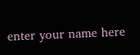enter your name here